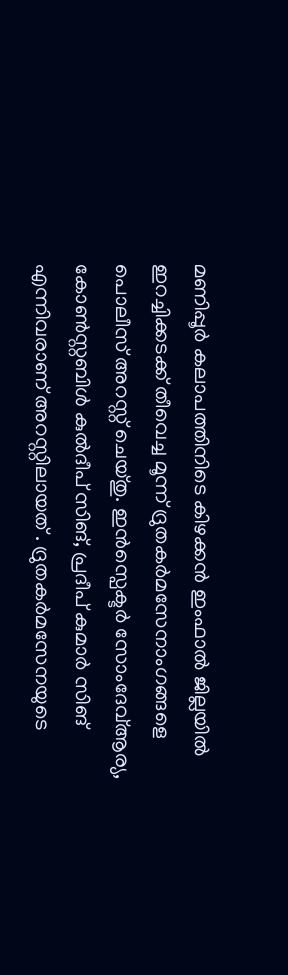മണിപ്പൂർ കലാപത്തിനിടെ കിഴക്കൻ ഇംഫാൽ ജില്ലയിൽ ഇറച്ചിക്കടക്ക് തീവെച്ച മൂന്ന് ദ്രുതകർമസേനാംഗങ്ങളെ പൊലീസ് അറസ്റ്റ് ചെയ്തു. ഇൻസ്പെക്ടർ സോംദേവ്ആര്യ, കോൺസ്റ്റബിൾ കുൽദീപ് സിങ്, പ്രദീപ് കുമാർ സിങ് എന്നിവരാണ് അറസ്റ്റിലായത് . ദ്രുതകർമസേനയുടെ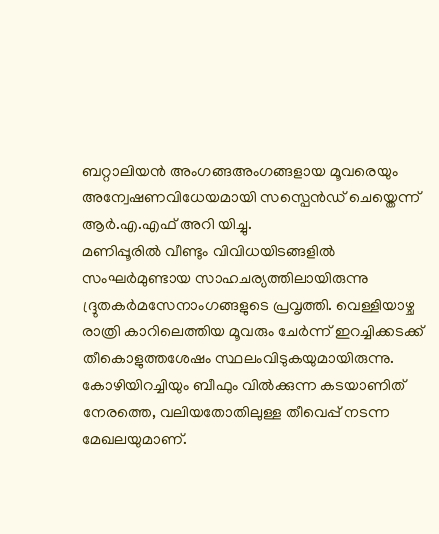ബറ്റാലിയൻ അംഗങ്ങഅംഗങ്ങളായ മൂവരെയും അന്വേഷണവിധേയമായി സസ്പെൻഡ് ചെയ്തെന്ന് ആർ.എ.എഫ് അറി യിച്ചു.
മണിപ്പൂരിൽ വീണ്ടും വിവിധയിടങ്ങളിൽ സംഘർമുണ്ടായ സാഹചര്യത്തിലായിരുന്നു ദ്ദ്രുതകർമസേനാംഗങ്ങളുടെ പ്രവൃത്തി. വെള്ളിയാഴ്ച രാത്രി കാറിലെത്തിയ മൂവരും ചേർന്ന് ഇറച്ചിക്കടക്ക് തീകൊളുത്തശേഷം സ്ഥലംവിടുകയുമായിരുന്നു. കോഴിയിറച്ചിയും ബീഫും വിൽക്കുന്ന കടയാണിത് നേരത്തെ, വലിയതോതിലുള്ള തീവെപ്പ് നടന്ന മേഖലയുമാണ്.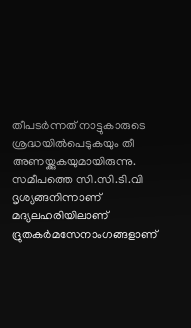തീപടർന്നത് നാട്ടുകാരുടെ ശ്രദ്ധയിൽപെടുകയും തീ അണയ്ക്കുകയുമായിരുന്നു. സമീപത്തെ സി.സി.ടി.വി ദൃശ്യങ്ങനിന്നാണ് മദ്യലഹരിയിലാണ് ദ്രുതകർമസേനാംഗങ്ങളാണ്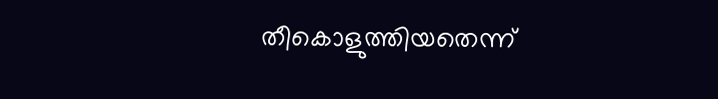തീകൊളുത്തിയതെന്ന്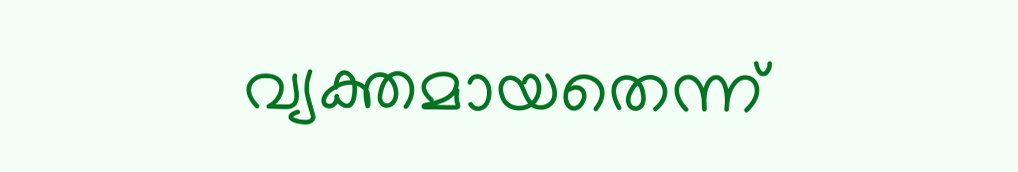വ്യക്തമായതെന്ന്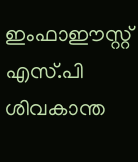ഇംഫാഈസ്റ്റ് എസ്.പി ശിവകാന്ത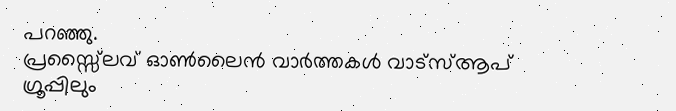പറഞ്ഞു.
പ്രസ്സ്ലൈവ് ഓൺലൈൻ വാർത്തകൾ വാട്സ്ആപ് ഗ്രൂപ്പിലും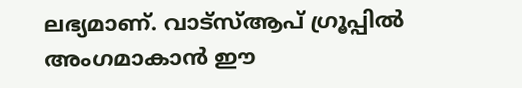ലഭ്യമാണ്. വാട്സ്ആപ് ഗ്രൂപ്പിൽ അംഗമാകാൻ ഈ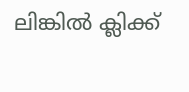ലിങ്കിൽ ക്ലിക്ക്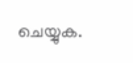ചെയ്യുക.